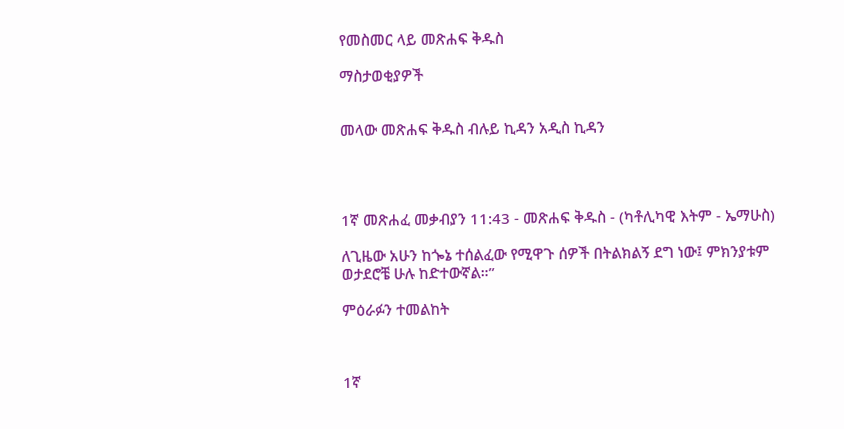የመስመር ላይ መጽሐፍ ቅዱስ

ማስታወቂያዎች


መላው መጽሐፍ ቅዱስ ብሉይ ኪዳን አዲስ ኪዳን




1ኛ መጽሐፈ መቃብያን 11:43 - መጽሐፍ ቅዱስ - (ካቶሊካዊ እትም - ኤማሁስ)

ለጊዜው አሁን ከጐኔ ተሰልፈው የሚዋጉ ሰዎች በትልክልኝ ደግ ነው፤ ምክንያቱም ወታደሮቼ ሁሉ ከድተውኛል።”

ምዕራፉን ተመልከት



1ኛ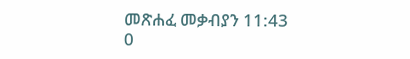መጽሐፈ መቃብያን 11:43
0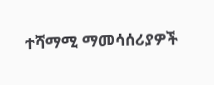ተሻማሚ ማመሳሰሪያዎች